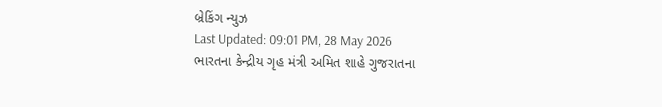બ્રેકિંગ ન્યુઝ
Last Updated: 09:01 PM, 28 May 2026
ભારતના કેન્દ્રીય ગૃહ મંત્રી અમિત શાહે ગુજરાતના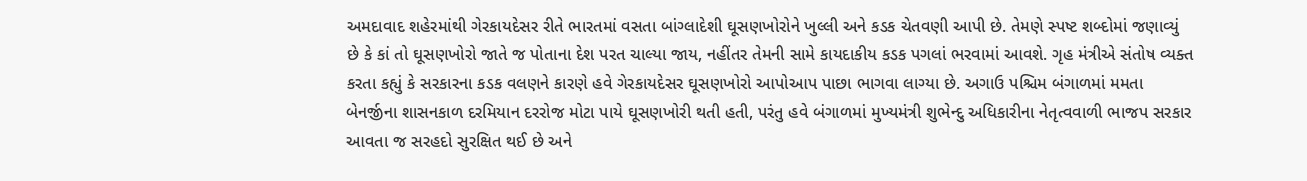અમદાવાદ શહેરમાંથી ગેરકાયદેસર રીતે ભારતમાં વસતા બાંગ્લાદેશી ઘૂસણખોરોને ખુલ્લી અને કડક ચેતવણી આપી છે. તેમણે સ્પષ્ટ શબ્દોમાં જણાવ્યું છે કે કાં તો ઘૂસણખોરો જાતે જ પોતાના દેશ પરત ચાલ્યા જાય, નહીંતર તેમની સામે કાયદાકીય કડક પગલાં ભરવામાં આવશે. ગૃહ મંત્રીએ સંતોષ વ્યક્ત કરતા કહ્યું કે સરકારના કડક વલણને કારણે હવે ગેરકાયદેસર ઘૂસણખોરો આપોઆપ પાછા ભાગવા લાગ્યા છે. અગાઉ પશ્ચિમ બંગાળમાં મમતા બેનર્જીના શાસનકાળ દરમિયાન દરરોજ મોટા પાયે ઘૂસણખોરી થતી હતી, પરંતુ હવે બંગાળમાં મુખ્યમંત્રી શુભેન્દુ અધિકારીના નેતૃત્વવાળી ભાજપ સરકાર આવતા જ સરહદો સુરક્ષિત થઈ છે અને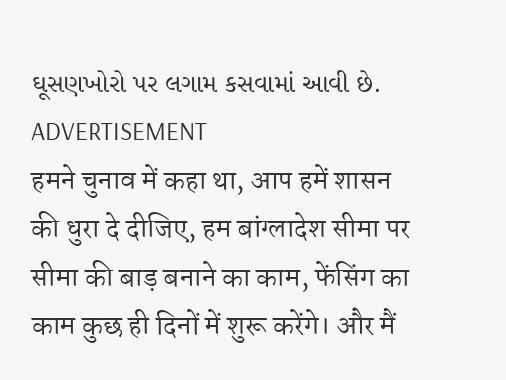ઘૂસણખોરો પર લગામ કસવામાં આવી છે.
ADVERTISEMENT
हमने चुनाव में कहा था, आप हमें शासन की धुरा दे दीजिए, हम बांग्लादेश सीमा पर सीमा की बाड़ बनाने का काम, फेंसिंग का काम कुछ ही दिनों में शुरू करेंगे। और मैं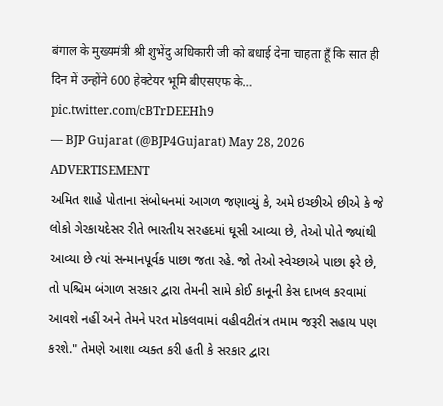बंगाल के मुख्यमंत्री श्री शुभेंदु अधिकारी जी को बधाई देना चाहता हूँ कि सात ही दिन में उन्होंने 600 हेक्टेयर भूमि बीएसएफ के… pic.twitter.com/cBTrDEEHh9
— BJP Gujarat (@BJP4Gujarat) May 28, 2026
ADVERTISEMENT
અમિત શાહે પોતાના સંબોધનમાં આગળ જણાવ્યું કે, અમે ઇચ્છીએ છીએ કે જે લોકો ગેરકાયદેસર રીતે ભારતીય સરહદમાં ઘૂસી આવ્યા છે, તેઓ પોતે જ્યાંથી આવ્યા છે ત્યાં સન્માનપૂર્વક પાછા જતા રહે. જો તેઓ સ્વેચ્છાએ પાછા ફરે છે, તો પશ્ચિમ બંગાળ સરકાર દ્વારા તેમની સામે કોઈ કાનૂની કેસ દાખલ કરવામાં આવશે નહીં અને તેમને પરત મોકલવામાં વહીવટીતંત્ર તમામ જરૂરી સહાય પણ કરશે." તેમણે આશા વ્યક્ત કરી હતી કે સરકાર દ્વારા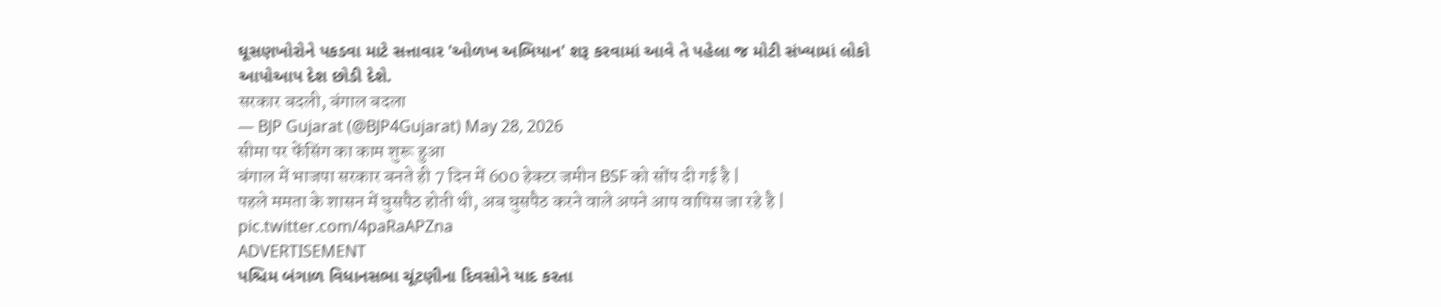ઘૂસણખોરોને પકડવા માટે સત્તાવાર 'ઓળખ અભિયાન' શરૂ કરવામાં આવે તે પહેલા જ મોટી સંખ્યામાં લોકો આપોઆપ દેશ છોડી દેશે.
सरकार बदली, बंगाल बदला
— BJP Gujarat (@BJP4Gujarat) May 28, 2026
सीमा पर फेंसिंग का काम शुरू हुआ
बंगाल में भाजपा सरकार बनते ही 7 दिन में 600 हेक्टर जमीन BSF को सोंप दी गई है |
पहले ममता के शासन में घुसपैठ होती थी, अब घुसपैठ करने वाले अपने आप वापिस जा रहे है | pic.twitter.com/4paRaAPZna
ADVERTISEMENT
પશ્ચિમ બંગાળ વિધાનસભા ચૂંટણીના દિવસોને યાદ કરતા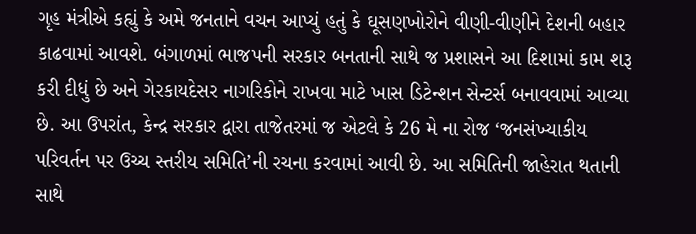ગૃહ મંત્રીએ કહ્યું કે અમે જનતાને વચન આપ્યું હતું કે ઘૂસણખોરોને વીણી-વીણીને દેશની બહાર કાઢવામાં આવશે. બંગાળમાં ભાજપની સરકાર બનતાની સાથે જ પ્રશાસને આ દિશામાં કામ શરૂ કરી દીધું છે અને ગેરકાયદેસર નાગરિકોને રાખવા માટે ખાસ ડિટેન્શન સેન્ટર્સ બનાવવામાં આવ્યા છે. આ ઉપરાંત, કેન્દ્ર સરકાર દ્વારા તાજેતરમાં જ એટલે કે 26 મે ના રોજ ‘જનસંખ્યાકીય પરિવર્તન પર ઉચ્ચ સ્તરીય સમિતિ’ની રચના કરવામાં આવી છે. આ સમિતિની જાહેરાત થતાની સાથે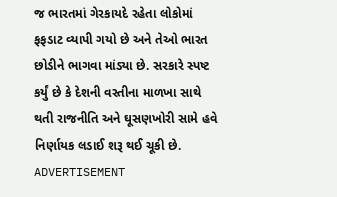જ ભારતમાં ગેરકાયદે રહેતા લોકોમાં ફફડાટ વ્યાપી ગયો છે અને તેઓ ભારત છોડીને ભાગવા માંડ્યા છે. સરકારે સ્પષ્ટ કર્યું છે કે દેશની વસ્તીના માળખા સાથે થતી રાજનીતિ અને ઘૂસણખોરી સામે હવે નિર્ણાયક લડાઈ શરૂ થઈ ચૂકી છે.
ADVERTISEMENT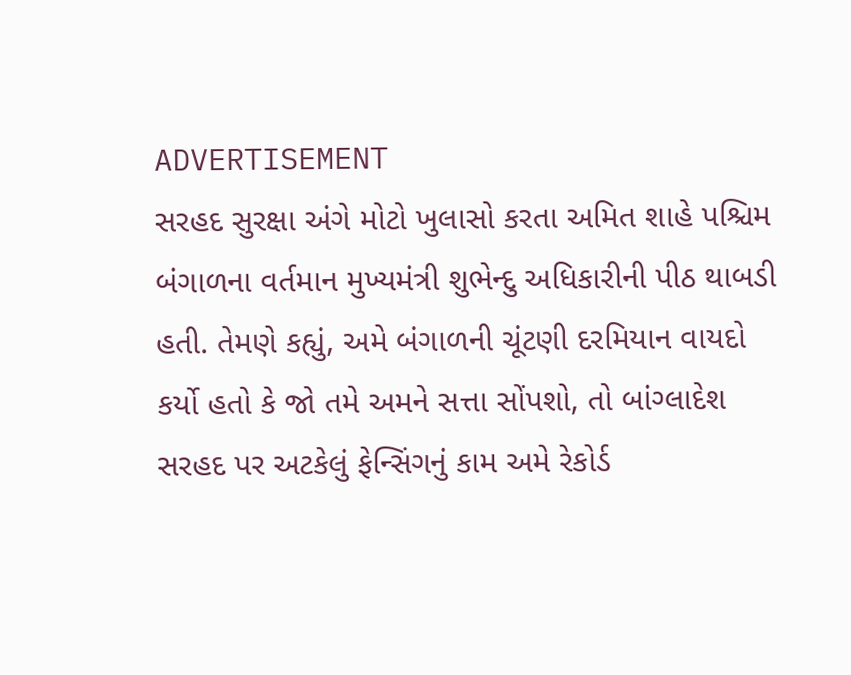ADVERTISEMENT
સરહદ સુરક્ષા અંગે મોટો ખુલાસો કરતા અમિત શાહે પશ્ચિમ બંગાળના વર્તમાન મુખ્યમંત્રી શુભેન્દુ અધિકારીની પીઠ થાબડી હતી. તેમણે કહ્યું, અમે બંગાળની ચૂંટણી દરમિયાન વાયદો કર્યો હતો કે જો તમે અમને સત્તા સોંપશો, તો બાંગ્લાદેશ સરહદ પર અટકેલું ફેન્સિંગનું કામ અમે રેકોર્ડ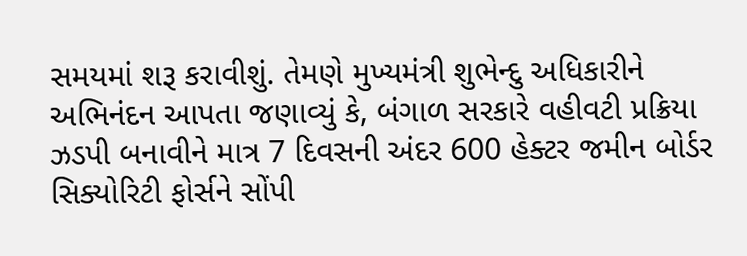સમયમાં શરૂ કરાવીશું. તેમણે મુખ્યમંત્રી શુભેન્દુ અધિકારીને અભિનંદન આપતા જણાવ્યું કે, બંગાળ સરકારે વહીવટી પ્રક્રિયા ઝડપી બનાવીને માત્ર 7 દિવસની અંદર 600 હેક્ટર જમીન બોર્ડર સિક્યોરિટી ફોર્સને સોંપી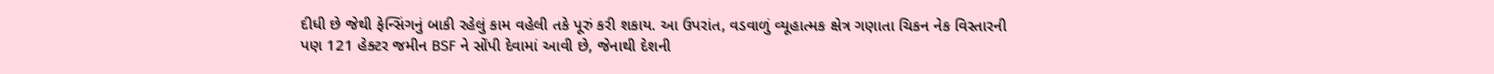દીધી છે જેથી ફેન્સિંગનું બાકી રહેલું કામ વહેલી તકે પૂરું કરી શકાય. આ ઉપરાંત, વડવાળું વ્યૂહાત્મક ક્ષેત્ર ગણાતા ચિકન નેક વિસ્તારની પણ 121 હેક્ટર જમીન BSF ને સોંપી દેવામાં આવી છે, જેનાથી દેશની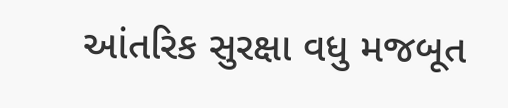આંતરિક સુરક્ષા વધુ મજબૂત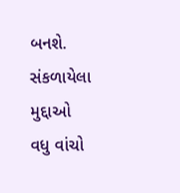બનશે.
સંકળાયેલા મુદ્દાઓ
વધુ વાંચો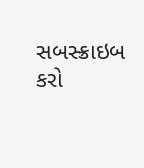સબસ્ક્રાઇબ કરો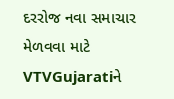દરરોજ નવા સમાચાર મેળવવા માટે VTVGujaratiને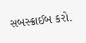સબસ્ક્રાઈબ કરો.